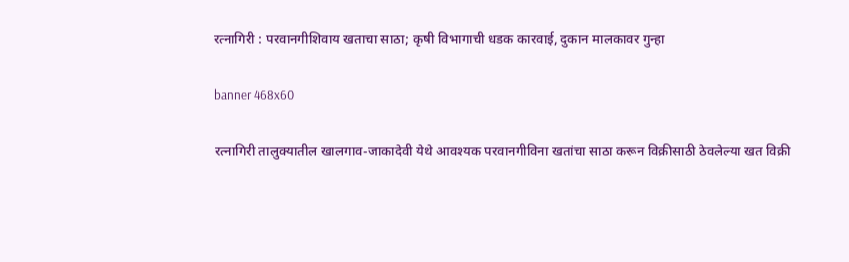रत्नागिरी : परवानगीशिवाय खताचा साठा; कृषी विभागाची धडक कारवाई, दुकान मालकावर गुन्हा

banner 468x60

रत्नागिरी तालुक्यातील खालगाव-जाकादेवी येथे आवश्यक परवानगीविना खतांचा साठा करून विक्रीसाठी ठेवलेल्या खत विक्री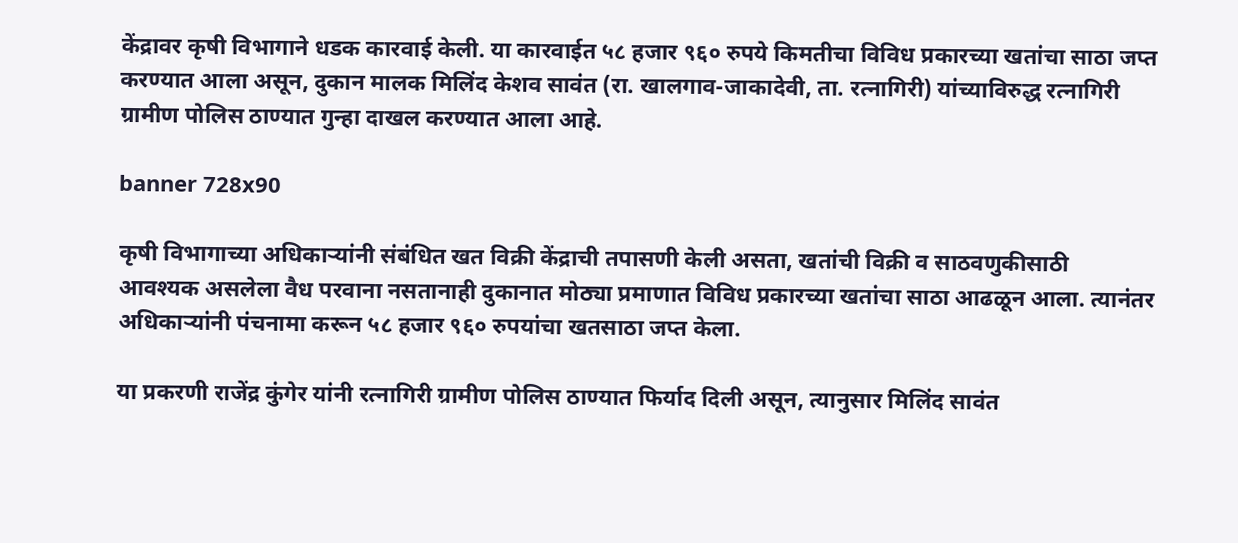केंद्रावर कृषी विभागाने धडक कारवाई केली. या कारवाईत ५८ हजार ९६० रुपये किमतीचा विविध प्रकारच्या खतांचा साठा जप्त करण्यात आला असून, दुकान मालक मिलिंद केशव सावंत (रा. खालगाव-जाकादेवी, ता. रत्नागिरी) यांच्याविरुद्ध रत्नागिरी ग्रामीण पोलिस ठाण्यात गुन्हा दाखल करण्यात आला आहे.

banner 728x90

कृषी विभागाच्या अधिकाऱ्यांनी संबंधित खत विक्री केंद्राची तपासणी केली असता, खतांची विक्री व साठवणुकीसाठी आवश्यक असलेला वैध परवाना नसतानाही दुकानात मोठ्या प्रमाणात विविध प्रकारच्या खतांचा साठा आढळून आला. त्यानंतर अधिकाऱ्यांनी पंचनामा करून ५८ हजार ९६० रुपयांचा खतसाठा जप्त केला.

या प्रकरणी राजेंद्र कुंगेर यांनी रत्नागिरी ग्रामीण पोलिस ठाण्यात फिर्याद दिली असून, त्यानुसार मिलिंद सावंत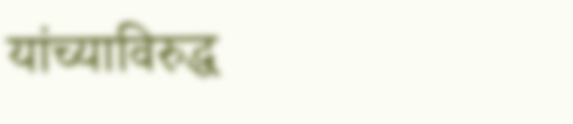यांच्याविरुद्ध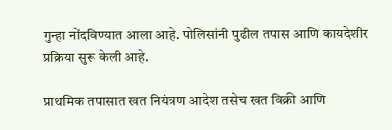गुन्हा नोंदविण्यात आला आहे. पोलिसांनी पुढील तपास आणि कायदेशीर प्रक्रिया सुरू केली आहे.

प्राथमिक तपासात खत नियंत्रण आदेश तसेच खत विक्री आणि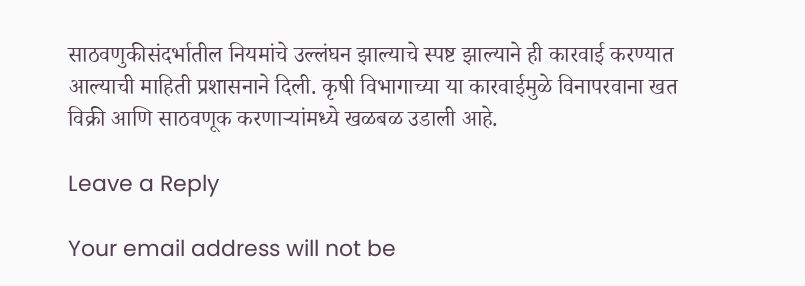साठवणुकीसंदर्भातील नियमांचे उल्लंघन झाल्याचे स्पष्ट झाल्याने ही कारवाई करण्यात आल्याची माहिती प्रशासनाने दिली. कृषी विभागाच्या या कारवाईमुळे विनापरवाना खत विक्री आणि साठवणूक करणाऱ्यांमध्ये खळबळ उडाली आहे.

Leave a Reply

Your email address will not be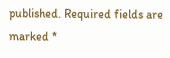published. Required fields are marked *